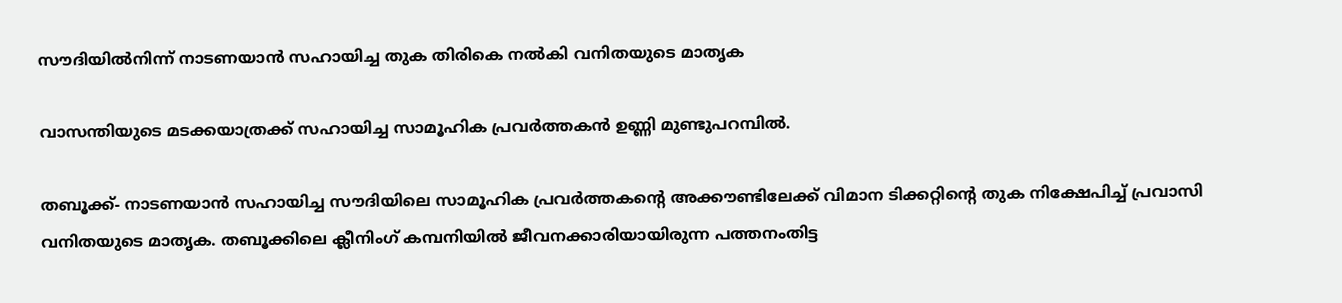സൗദിയില്‍നിന്ന് നാടണയാന്‍ സഹായിച്ച തുക തിരികെ നല്‍കി വനിതയുടെ മാതൃക

വാസന്തിയുടെ മടക്കയാത്രക്ക് സഹായിച്ച സാമൂഹിക പ്രവര്‍ത്തകന്‍ ഉണ്ണി മുണ്ടുപറമ്പില്‍.

തബൂക്ക്- നാടണയാന്‍ സഹായിച്ച സൗദിയിലെ സാമൂഹിക പ്രവര്‍ത്തകന്റെ അക്കൗണ്ടിലേക്ക് വിമാന ടിക്കറ്റിന്റെ തുക നിക്ഷേപിച്ച് പ്രവാസി വനിതയുടെ മാതൃക. തബൂക്കിലെ ക്ലീനിംഗ് കമ്പനിയില്‍ ജീവനക്കാരിയായിരുന്ന പത്തനംതിട്ട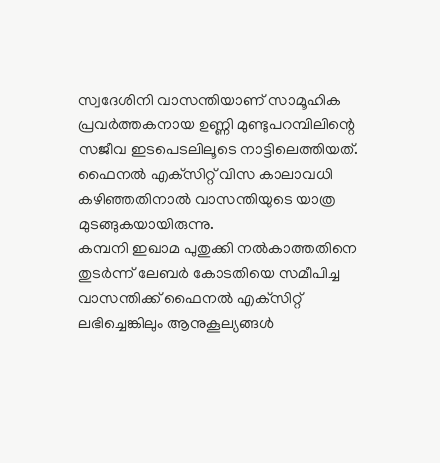സ്വദേശിനി വാസന്തിയാണ് സാമൂഹിക പ്രവര്‍ത്തകനായ ഉണ്ണി മുണ്ടുപറമ്പിലിന്റെ സജീവ ഇടപെടലിലൂടെ നാട്ടിലെത്തിയത്. ഫൈനല്‍ എക്‌സിറ്റ് വിസ കാലാവധി കഴിഞ്ഞതിനാല്‍ വാസന്തിയുടെ യാത്ര മുടങ്ങുകയായിരുന്നു.
കമ്പനി ഇഖാമ പുതുക്കി നല്‍കാത്തതിനെ തുടര്‍ന്ന് ലേബര്‍ കോടതിയെ സമീപിച്ച വാസന്തിക്ക് ഫൈനല്‍ എക്‌സിറ്റ് ലഭിച്ചെങ്കിലും ആനുകൂല്യങ്ങള്‍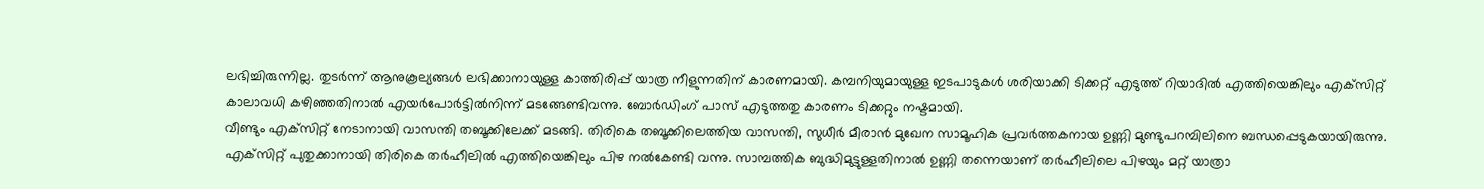ലഭിച്ചിരുന്നില്ല. തുടര്‍ന്ന് ആനുകൂല്യങ്ങള്‍ ലഭിക്കാനായുള്ള കാത്തിരിപ്പ് യാത്ര നീളുന്നതിന് കാരണമായി. കമ്പനിയുമായുള്ള ഇടപാടുകള്‍ ശരിയാക്കി ടിക്കറ്റ് എടുത്ത് റിയാദില്‍ എത്തിയെങ്കിലും എക്‌സിറ്റ് കാലാവധി കഴിഞ്ഞതിനാല്‍ എയര്‍പോര്‍ട്ടില്‍നിന്ന് മടങ്ങേണ്ടിവന്നു. ബോര്‍ഡിംഗ് പാസ് എടുത്തതു കാരണം ടിക്കറ്റും നഷ്ടമായി.
വീണ്ടും എക്‌സിറ്റ് നേടാനായി വാസന്തി തബൂക്കിലേക്ക് മടങ്ങി. തിരികെ തബൂക്കിലെത്തിയ വാസന്തി, സുധീര്‍ മീരാന്‍ മുഖേന സാമൂഹിക പ്രവര്‍ത്തകനായ ഉണ്ണി മുണ്ടുപറമ്പിലിനെ ബന്ധപ്പെടുകയായിരുന്നു. എക്‌സിറ്റ് പുതുക്കാനായി തിരികെ തര്‍ഹീലില്‍ എത്തിയെങ്കിലും പിഴ നല്‍കേണ്ടി വന്നു. സാമ്പത്തിക ബുദ്ധിമുട്ടുള്ളതിനാല്‍ ഉണ്ണി തന്നെയാണ് തര്‍ഹീലിലെ പിഴയും മറ്റ് യാത്രാ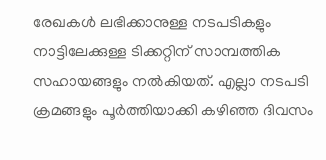രേഖകള്‍ ലഭിക്കാനുള്ള നടപടികളും നാട്ടിലേക്കുള്ള ടിക്കറ്റിന് സാമ്പത്തിക സഹായങ്ങളും നല്‍കിയത്. എല്ലാ നടപടി ക്രമങ്ങളും പൂര്‍ത്തിയാക്കി കഴിഞ്ഞ ദിവസം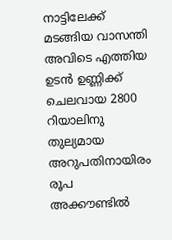നാട്ടിലേക്ക് മടങ്ങിയ വാസന്തി അവിടെ എത്തിയ ഉടന്‍ ഉണ്ണിക്ക് ചെലവായ 2800 റിയാലിനു തുല്യമായ അറുപതിനായിരം രൂപ അക്കൗണ്ടില്‍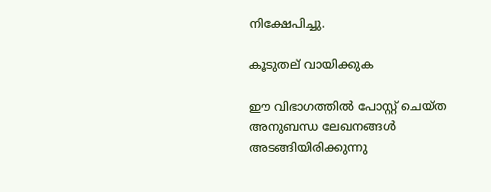നിക്ഷേപിച്ചു.

കൂടുതല് വായിക്കുക

ഈ വിഭാഗത്തിൽ പോസ്റ്റ് ചെയ്ത അനുബന്ധ ലേഖനങ്ങൾ അടങ്ങിയിരിക്കുന്നു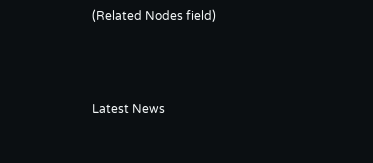(Related Nodes field)



Latest News